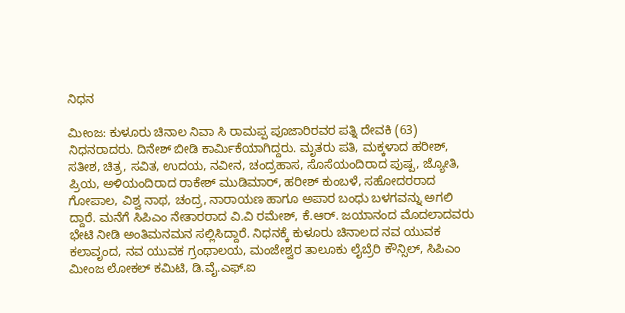ನಿಧನ

ಮೀಂಜ: ಕುಳೂರು ಚಿನಾಲ ನಿವಾ ಸಿ ರಾಮಪ್ಪ ಪೂಜಾರಿರವರ ಪತ್ನಿ ದೇವಕಿ (63) ನಿಧನರಾದರು. ದಿನೇಶ್ ಬೀಡಿ ಕಾರ್ಮಿಕೆಯಾಗಿದ್ದರು. ಮೃತರು ಪತಿ, ಮಕ್ಕಳಾದ ಹರೀಶ್, ಸತೀಶ, ಚಿತ್ರ, ಸವಿತ, ಉದಯ, ನವೀನ, ಚಂದ್ರಹಾಸ, ಸೊಸೆಯಂದಿರಾದ ಪುಷ್ಪ, ಜ್ಯೋತಿ, ಪ್ರಿಯ, ಅಳಿಯಂದಿರಾದ ರಾಕೇಶ್ ಮುಡಿಮಾರ್, ಹರೀಶ್ ಕುಂಬಳೆ, ಸಹೋದರರಾದ ಗೋಪಾಲ, ವಿಶ್ವ ನಾಥ, ಚಂದ್ರ, ನಾರಾಯಣ ಹಾಗೂ ಅಪಾರ ಬಂಧು ಬಳಗವನ್ನು ಅಗಲಿ ದ್ದಾರೆ. ಮನೆಗೆ ಸಿಪಿಎಂ ನೇತಾರರಾದ ವಿ.ವಿ ರಮೇಶ್, ಕೆ.ಆರ್. ಜಯಾನಂದ ಮೊದಲಾದವರು ಭೇಟಿ ನೀಡಿ ಅಂತಿಮನಮನ ಸಲ್ಲಿಸಿದ್ದಾರೆ. ನಿಧನಕ್ಕೆ ಕುಳೂರು ಚಿನಾಲದ ನವ ಯುವಕ ಕಲಾವೃಂದ, ನವ ಯುವಕ ಗ್ರಂಥಾಲಯ, ಮಂಜೇಶ್ವರ ತಾಲೂಕು ಲೈಬ್ರೆರಿ ಕೌನ್ಸಿಲ್, ಸಿಪಿಎಂ ಮೀಂಜ ಲೋಕಲ್ ಕಮಿಟಿ, ಡಿ.ವೈ.ಎಫ್.ಐ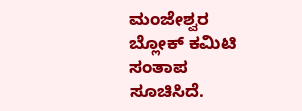ಮಂಜೇಶ್ವರ ಬ್ಲೋಕ್ ಕಮಿಟಿ ಸಂತಾಪ ಸೂಚಿಸಿದೆ.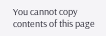You cannot copy contents of this page